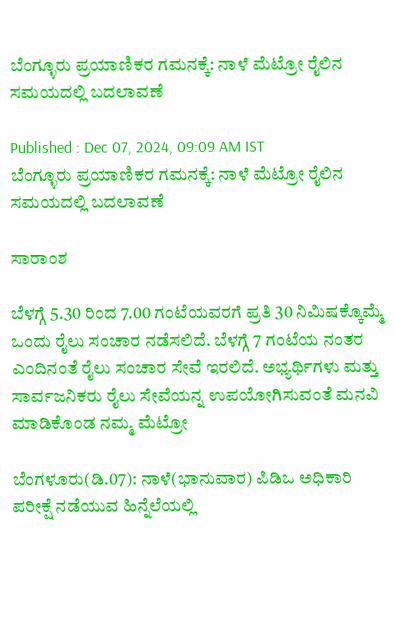ಬೆಂಗ್ಳೂರು ಪ್ರಯಾಣಿಕರ ಗಮನಕ್ಕೆ: ನಾಳೆ ಮೆಟ್ರೋ ರೈಲಿನ ಸಮಯದಲ್ಲಿ ಬದಲಾವಣೆ

Published : Dec 07, 2024, 09:09 AM IST
ಬೆಂಗ್ಳೂರು ಪ್ರಯಾಣಿಕರ ಗಮನಕ್ಕೆ: ನಾಳೆ ಮೆಟ್ರೋ ರೈಲಿನ ಸಮಯದಲ್ಲಿ ಬದಲಾವಣೆ

ಸಾರಾಂಶ

ಬೆಳಗ್ಗೆ 5.30 ರಿಂದ 7.00 ಗಂಟೆಯವರಗೆ ಪ್ರತಿ 30 ನಿಮಿಷಕ್ಕೊಮ್ಮೆ ಒಂದು ರೈಲು ಸಂಚಾರ ನಡೆಸಲಿದೆ. ಬೆಳಗ್ಗೆ 7 ಗಂಟೆಯ ನಂತರ ಎಂದಿನಂತೆ ರೈಲು ಸಂಚಾರ ಸೇವೆ ಇರಲಿದೆ. ಅಭ್ಯರ್ಥಿಗಳು ಮತ್ತು ಸಾರ್ವಜನಿಕರು ರೈಲು ಸೇವೆಯನ್ನ ಉಪಯೋಗಿಸುವಂತೆ ಮನವಿ ಮಾಡಿಕೊಂಡ ನಮ್ಮ ಮೆಟ್ರೋ

ಬೆಂಗಳೂರು(ಡಿ.07): ನಾಳೆ(ಭಾನುವಾರ) ಪಿಡಿಒ ಅಧಿಕಾರಿ ಪರೀಕ್ಷೆ ನಡೆಯುವ ಹಿನ್ನೆಲೆಯಲ್ಲಿ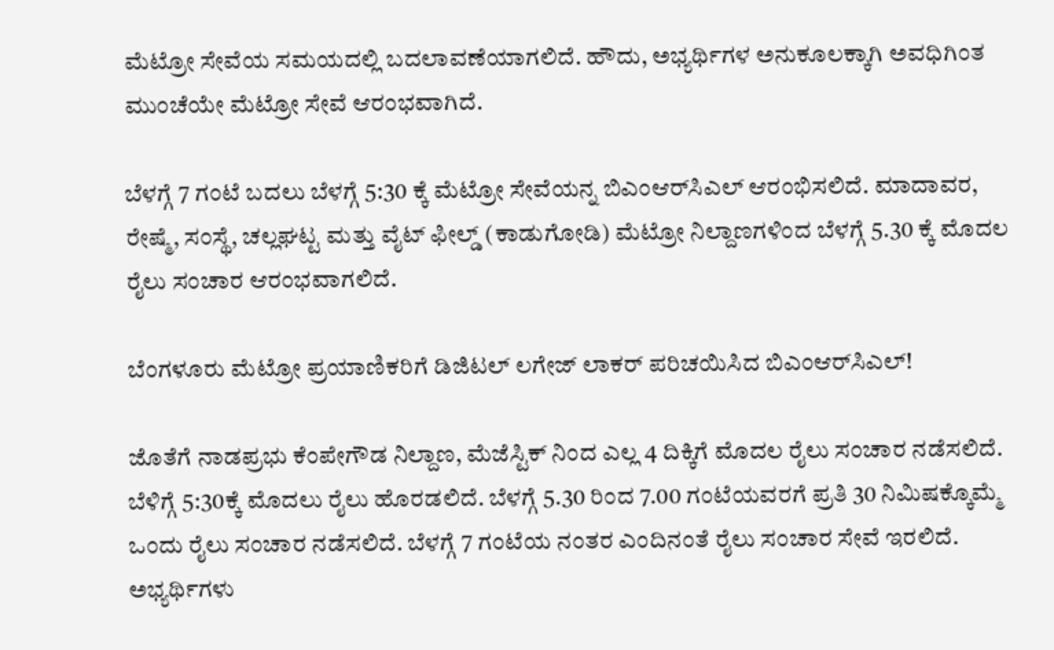ಮೆಟ್ರೋ ಸೇವೆಯ ಸಮಯದಲ್ಲಿ ಬದಲಾವಣೆಯಾಗಲಿದೆ. ಹೌದು, ಅಭ್ಯರ್ಥಿಗಳ ಅನುಕೂಲಕ್ಕಾಗಿ ಅವಧಿಗಿಂತ ಮುಂಚೆಯೇ ಮೆಟ್ರೋ ಸೇವೆ ಆರಂಭವಾಗಿದೆ.

ಬೆಳಗ್ಗೆ 7 ಗಂಟೆ ಬದಲು ಬೆಳಗ್ಗೆ 5:30 ಕ್ಕೆ ಮೆಟ್ರೋ ಸೇವೆಯನ್ನ ಬಿಎಂಆರ್‌ಸಿಎಲ್ ಆರಂಭಿಸಲಿದೆ. ಮಾದಾವರ, ರೇಷ್ಮೆ, ಸಂಸ್ಥೆ, ಚಲ್ಲಘಟ್ಟ ಮತ್ತು ವೈಟ್ ಫೀಲ್ಡ್ (ಕಾಡುಗೋಡಿ) ಮೆಟ್ರೋ ನಿಲ್ದಾಣಗಳಿಂದ ಬೆಳಗ್ಗೆ 5.30 ಕ್ಕೆ ಮೊದಲ ರೈಲು ಸಂಚಾರ ಆರಂಭವಾಗಲಿದೆ.

ಬೆಂಗಳೂರು ಮೆಟ್ರೋ ಪ್ರಯಾಣಿಕರಿಗೆ ಡಿಜಿಟಲ್ ಲಗೇಜ್ ಲಾಕರ್ ಪರಿಚಯಿಸಿದ ಬಿಎಂಆರ್‌ಸಿಎಲ್!

ಜೊತೆಗೆ ನಾಡಪ್ರಭು ಕೆಂಪೇಗೌಡ ನಿಲ್ದಾಣ, ಮೆಜೆಸ್ಟಿಕ್ ನಿಂದ ಎಲ್ಲ 4 ದಿಕ್ಕಿಗೆ ಮೊದಲ ರೈಲು ಸಂಚಾರ ನಡೆಸಲಿದೆ. ಬೆಳಿಗ್ಗೆ 5:30ಕ್ಕೆ ಮೊದಲು ರೈಲು ಹೊರಡಲಿದೆ. ಬೆಳಗ್ಗೆ 5.30 ರಿಂದ 7.00 ಗಂಟೆಯವರಗೆ ಪ್ರತಿ 30 ನಿಮಿಷಕ್ಕೊಮ್ಮೆ ಒಂದು ರೈಲು ಸಂಚಾರ ನಡೆಸಲಿದೆ. ಬೆಳಗ್ಗೆ 7 ಗಂಟೆಯ ನಂತರ ಎಂದಿನಂತೆ ರೈಲು ಸಂಚಾರ ಸೇವೆ ಇರಲಿದೆ. ಅಭ್ಯರ್ಥಿಗಳು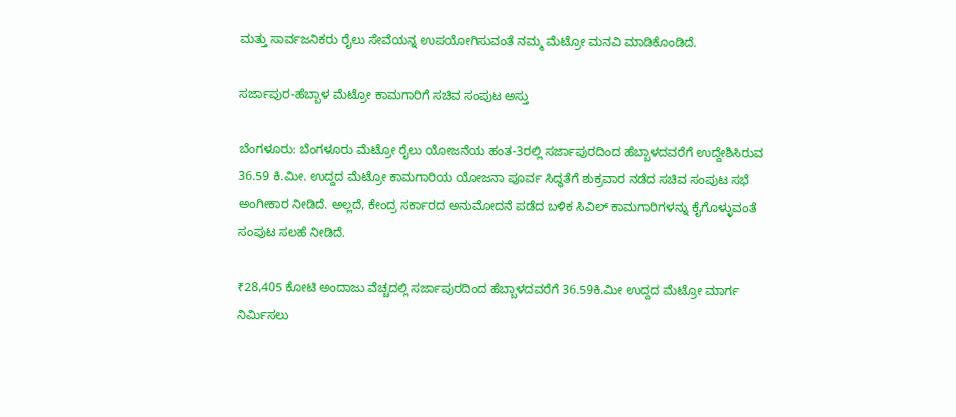ಮತ್ತು ಸಾರ್ವಜನಿಕರು ರೈಲು ಸೇವೆಯನ್ನ ಉಪಯೋಗಿಸುವಂತೆ ನಮ್ಮ ಮೆಟ್ರೋ ಮನವಿ ಮಾಡಿಕೊಂಡಿದೆ.

ಸರ್ಜಾಪುರ-ಹೆಬ್ಬಾಳ ಮೆಟ್ರೋ ಕಾಮಗಾರಿಗೆ ಸಚಿವ ಸಂಪುಟ ಅಸ್ತು

ಬೆಂಗಳೂರು: ಬೆಂಗಳೂರು ಮೆಟ್ರೋ ರೈಲು ಯೋಜನೆಯ ಹಂತ-3ರಲ್ಲಿ ಸರ್ಜಾಪುರದಿಂದ ಹೆಬ್ಬಾಳದವರೆಗೆ ಉದ್ದೇಶಿಸಿರುವ 36.59 ಕಿ.ಮೀ. ಉದ್ದದ ಮೆಟ್ರೋ ಕಾಮಗಾರಿಯ ಯೋಜನಾ ಪೂರ್ವ ಸಿದ್ಧತೆಗೆ ಶುಕ್ರವಾರ ನಡೆದ ಸಚಿವ ಸಂಪುಟ ಸಭೆ ಅಂಗೀಕಾರ ನೀಡಿದೆ. ಅಲ್ಲದೆ, ಕೇಂದ್ರ ಸರ್ಕಾರದ ಅನುಮೋದನೆ ಪಡೆದ ಬಳಿಕ ಸಿವಿಲ್ ಕಾಮಗಾರಿಗಳನ್ನು ಕೈಗೊಳ್ಳುವಂತೆ ಸಂಪುಟ ಸಲಹೆ ನೀಡಿದೆ.

₹28,405 ಕೋಟಿ ಅಂದಾಜು ವೆಚ್ಚದಲ್ಲಿ ಸರ್ಜಾಪುರದಿಂದ ಹೆಬ್ಬಾಳದವರೆಗೆ 36.59ಕಿ.ಮೀ ಉದ್ದದ ಮೆಟ್ರೋ ಮಾರ್ಗ ನಿರ್ಮಿಸಲು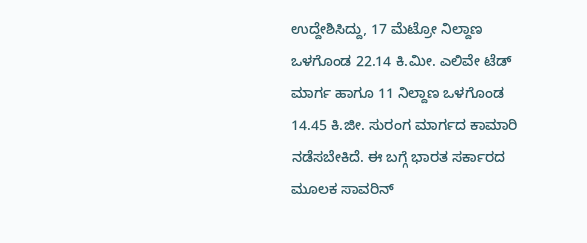ಉದ್ದೇಶಿಸಿದ್ದು, 17 ಮೆಟ್ರೋ ನಿಲ್ದಾಣ ಒಳಗೊಂಡ 22.14 ಕಿ.ಮೀ. ಎಲಿವೇ ಟೆಡ್ ಮಾರ್ಗ ಹಾಗೂ 11 ನಿಲ್ದಾಣ ಒಳಗೊಂಡ 14.45 ಕಿ.ಜೀ. ಸುರಂಗ ಮಾರ್ಗದ ಕಾಮಾರಿ ನಡೆಸಬೇಕಿದೆ. ಈ ಬಗ್ಗೆ ಭಾರತ ಸರ್ಕಾರದ ಮೂಲಕ ಸಾವರಿನ್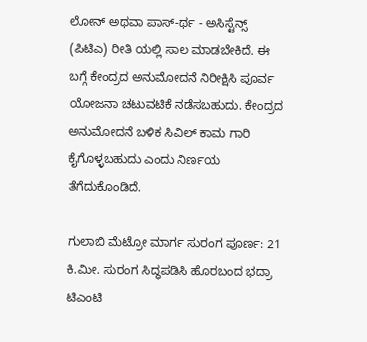ಲೋನ್ ಅಥವಾ ಪಾಸ್-ರ್ಥ - ಅಸಿಸ್ಟೆನ್ಸ್ (ಪಿಟಿಎ) ರೀತಿ ಯಲ್ಲಿ ಸಾಲ ಮಾಡಬೇಕಿದೆ. ಈ ಬಗ್ಗೆ ಕೇಂದ್ರದ ಅನುಮೋದನೆ ನಿರೀಕ್ಷಿಸಿ ಪೂರ್ವ ಯೋಜನಾ ಚಟುವಟಿಕೆ ನಡೆಸಬಹುದು. ಕೇಂದ್ರದ ಅನುಮೋದನೆ ಬಳಿಕ ಸಿವಿಲ್ ಕಾಮ ಗಾರಿ ಕೈಗೊಳ್ಳಬಹುದು ಎಂದು ನಿರ್ಣಯ ತೆಗೆದುಕೊಂಡಿದೆ.

ಗುಲಾಬಿ ಮೆಟ್ರೋ ಮಾರ್ಗ ಸುರಂಗ ಪೂರ್ಣ: 21 ಕಿ.ಮೀ. ಸುರಂಗ ಸಿದ್ಧಪಡಿಸಿ ಹೊರಬಂದ ಭದ್ರಾ ಟಿಎಂಟಿ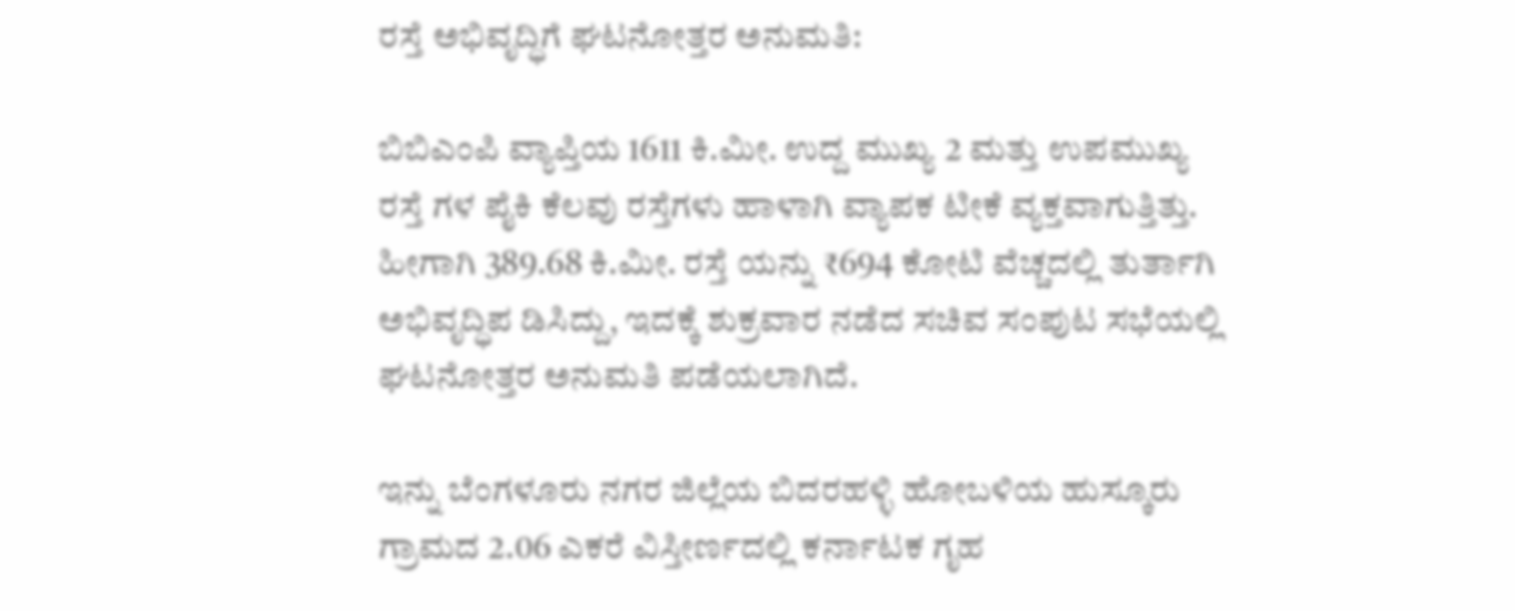ರಸ್ತೆ ಅಭಿವೃದ್ಧಿಗೆ ಘಟನೋತ್ತರ ಅನುಮತಿ:

ಬಿಬಿಎಂಪಿ ವ್ಯಾಪ್ತಿಯ 1611 ಕಿ.ಮೀ. ಉದ್ದ ಮುಖ್ಯ 2 ಮತ್ತು ಉಪಮುಖ್ಯ ರಸ್ತೆ ಗಳ ಪೈಕಿ ಕೆಲವು ರಸ್ತೆಗಳು ಹಾಳಾಗಿ ವ್ಯಾಪಕ ಟೀಕೆ ವ್ಯಕ್ತವಾಗುತ್ತಿತ್ತು. ಹೀಗಾಗಿ 389.68 ಕಿ.ಮೀ. ರಸ್ತೆ ಯನ್ನು ₹694 ಕೋಟಿ ವೆಚ್ಚದಲ್ಲಿ ತುರ್ತಾಗಿ ಅಭಿವೃದ್ಧಿಪ ಡಿಸಿದ್ದು, ಇದಕ್ಕೆ ಶುಕ್ರವಾರ ನಡೆದ ಸಚಿವ ಸಂಪುಟ ಸಭೆಯಲ್ಲಿ ಘಟನೋತ್ತರ ಅನುಮತಿ ಪಡೆಯಲಾಗಿದೆ.

ಇನ್ನು ಬೆಂಗಳೂರು ನಗರ ಜಿಲ್ಲೆಯ ಬಿದರಹಳ್ಳಿ ಹೋಬಳಿಯ ಹುಸ್ಕೂರು ಗ್ರಾಮದ 2.06 ಎಕರೆ ವಿಸ್ತೀರ್ಣದಲ್ಲಿ ಕರ್ನಾಟಕ ಗೃಹ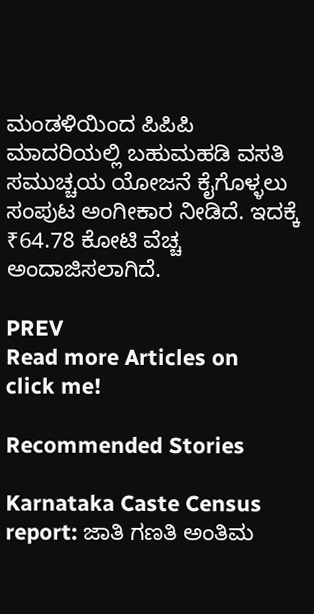ಮಂಡಳಿಯಿಂದ ಪಿಪಿಪಿ ಮಾದರಿಯಲ್ಲಿ ಬಹುಮಹಡಿ ವಸತಿ ಸಮುಚ್ಚಯ ಯೋಜನೆ ಕೈಗೊಳ್ಳಲು ಸಂಪುಟ ಅಂಗೀಕಾರ ನೀಡಿದೆ. ಇದಕ್ಕೆ ₹64.78 ಕೋಟಿ ವೆಚ್ಚ ಅಂದಾಜಿಸಲಾಗಿದೆ.

PREV
Read more Articles on
click me!

Recommended Stories

Karnataka Caste Census report: ಜಾತಿ ಗಣತಿ ಅಂತಿಮ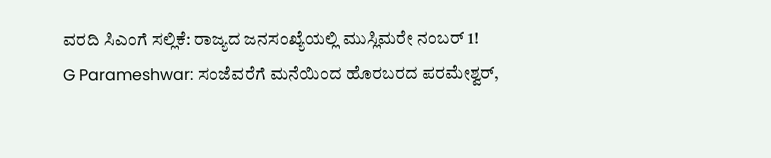ವರದಿ ಸಿಎಂಗೆ ಸಲ್ಲಿಕೆ: ರಾಜ್ಯದ ಜನಸಂಖ್ಯೆಯಲ್ಲಿ ಮುಸ್ಲಿಮರೇ ನಂಬರ್‌ 1!
G Parameshwar: ಸಂಜೆವರೆಗೆ ಮನೆಯಿಂದ ಹೊರಬರದ ಪರಮೇಶ್ವರ್,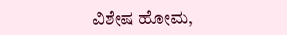ವಿಶೇಷ ಹೋಮ,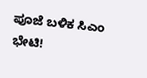ಪೂಜೆ ಬಳಿಕ ಸಿಎಂ ಭೇಟಿ!